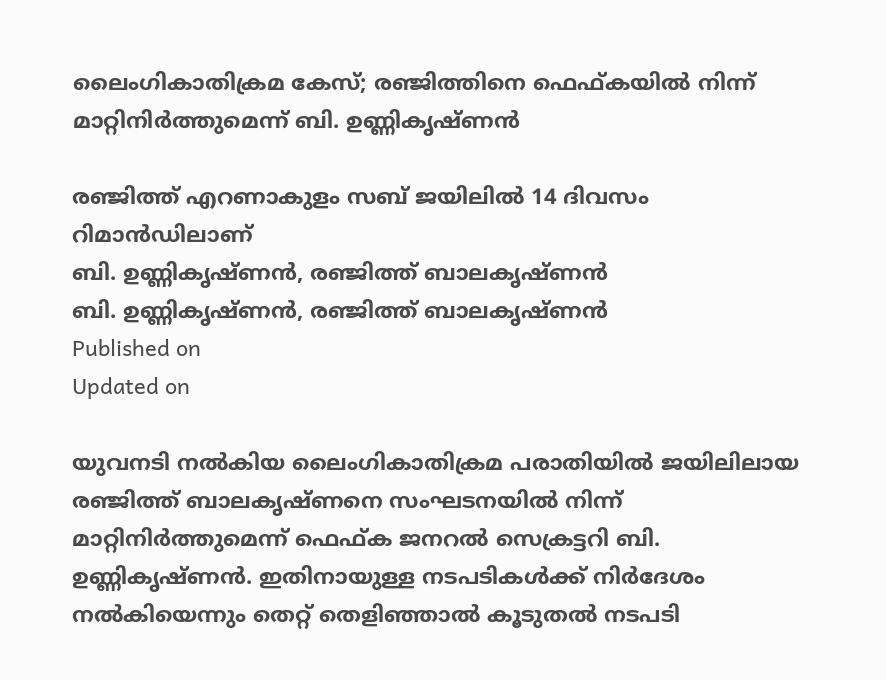ലൈംഗികാതിക്രമ കേസ്; രഞ്ജിത്തിനെ ഫെഫ്കയിൽ നിന്ന് മാറ്റിനിർത്തുമെന്ന് ബി. ഉണ്ണികൃഷ്ണൻ

രഞ്ജിത്ത് എറണാകുളം സബ് ജയിലിൽ 14 ദിവസം റിമാൻഡിലാണ്
ബി. ഉണ്ണികൃഷ്ണൻ, രഞ്ജിത്ത് ബാലകൃഷ്ണൻ
ബി. ഉണ്ണികൃഷ്ണൻ, രഞ്ജിത്ത് ബാലകൃഷ്ണൻ
Published on
Updated on

യുവനടി നൽകിയ ലൈംഗികാതിക്രമ പരാതിയിൽ ജയിലിലായ രഞ്ജിത്ത് ബാലകൃഷ്ണനെ സംഘടനയിൽ നിന്ന് മാറ്റിനിർത്തുമെന്ന് ഫെഫ്ക ജനറൽ സെക്രട്ടറി ബി. ഉണ്ണികൃഷ്ണൻ. ഇതിനായുള്ള നടപടികൾക്ക് നിർദേശം നൽകിയെന്നും തെറ്റ് തെളിഞ്ഞാൽ കൂടുതൽ നടപടി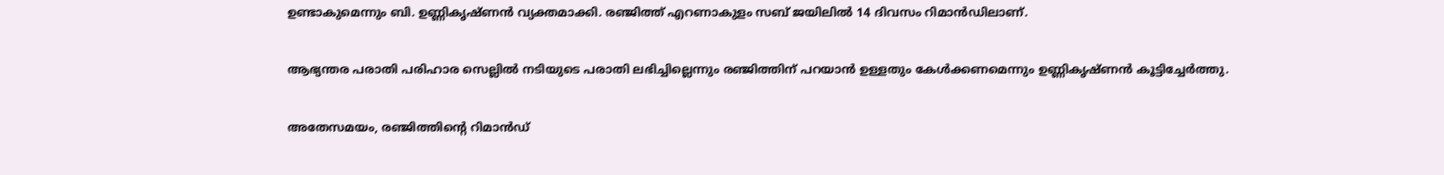ഉണ്ടാകുമെന്നും ബി. ഉണ്ണികൃഷ്ണൻ വ്യക്തമാക്കി. രഞ്ജിത്ത് എറണാകുളം സബ് ജയിലിൽ 14 ദിവസം റിമാൻഡിലാണ്.

ആഭ്യന്തര പരാതി പരിഹാര സെല്ലിൽ നടിയുടെ പരാതി ലഭിച്ചില്ലെന്നും രഞ്ജിത്തിന് പറയാൻ ഉള്ളതും കേൾക്കണമെന്നും ഉണ്ണികൃഷ്ണൻ കൂട്ടിച്ചേർത്തു.

അതേസമയം, രഞ്ജിത്തിൻ്റെ റിമാൻഡ്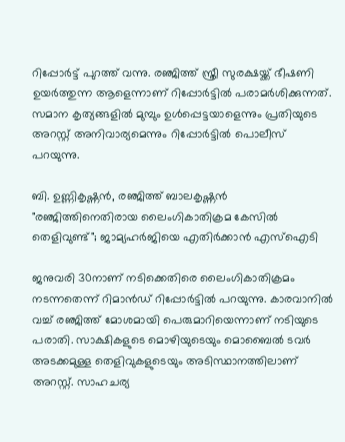റിപ്പോർട്ട് പുറത്ത് വന്നു. രഞ്ജിത്ത് സ്ത്രീ സുരക്ഷയ്ക്ക് ഭീഷണി ഉയർത്തുന്ന ആളെന്നാണ് റിപ്പോർട്ടിൽ പരാമർശിക്കുന്നത്. സമാന കൃത്യങ്ങളിൽ മുമ്പും ഉൾപ്പെട്ടയാളെന്നും പ്രതിയുടെ അറസ്റ്റ് അനിവാര്യമെന്നും റിപ്പോർട്ടിൽ പൊലീസ് പറയുന്നു.

ബി. ഉണ്ണികൃഷ്ണൻ, രഞ്ജിത്ത് ബാലകൃഷ്ണൻ
"രഞ്ജിത്തിനെതിരായ ലൈംഗികാതിക്രമ കേസില്‍ തെളിവുണ്ട്"; ജാമ്യഹര്‍ജിയെ എതിര്‍ക്കാന്‍ എസ്‌ഐടി

ജനുവരി 30നാണ് നടിക്കെതിരെ ലൈംഗികാതിക്രമം നടന്നതെന്ന് റിമാൻഡ് റിപ്പോർട്ടിൽ പറയുന്നു. കാരവാനിൽ വച്ച് രഞ്ജിത്ത് മോശമായി പെരുമാറിയെന്നാണ് നടിയുടെ പരാതി. സാക്ഷികളുടെ മൊഴിയുടെയും മൊബൈൽ ടവർ അടക്കമുള്ള തെളിവുകളുടെയും അടിസ്ഥാനത്തിലാണ് അറസ്റ്റ്. സാഹചര്യ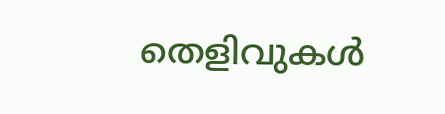തെളിവുകൾ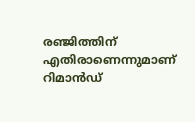രഞ്ജിത്തിന് എതിരാണെന്നുമാണ് റിമാൻഡ്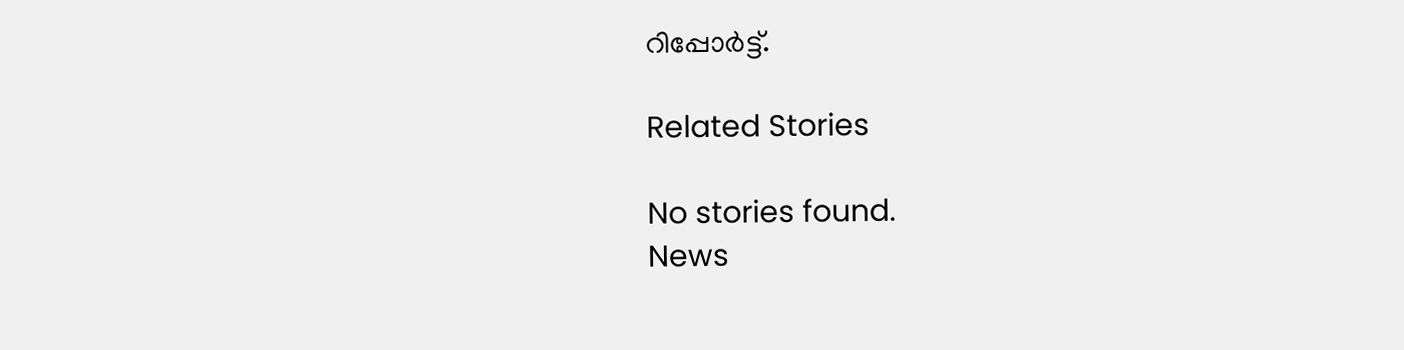റിപ്പോർട്ട്.

Related Stories

No stories found.
News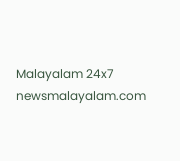Malayalam 24x7
newsmalayalam.com